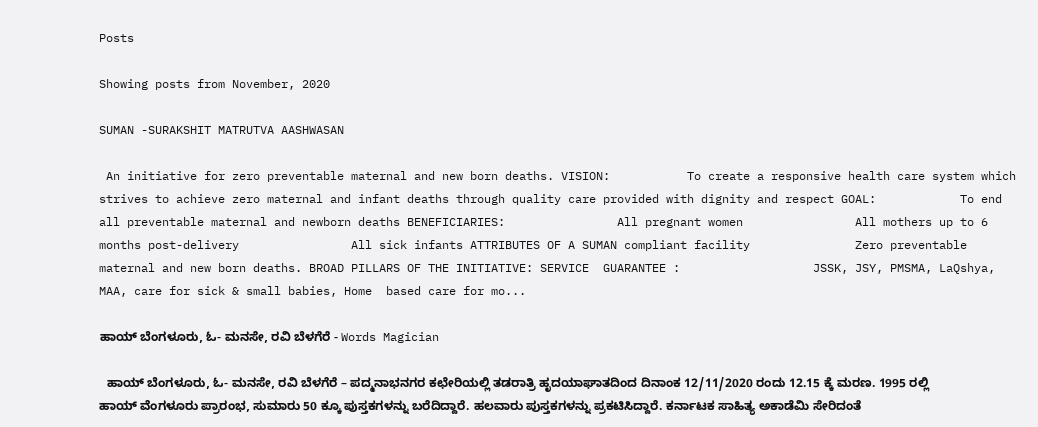Posts

Showing posts from November, 2020

SUMAN -SURAKSHIT MATRUTVA AASHWASAN

 An initiative for zero preventable maternal and new born deaths. VISION:           To create a responsive health care system which strives to achieve zero maternal and infant deaths through quality care provided with dignity and respect GOAL:            To end all preventable maternal and newborn deaths BENEFICIARIES:                All pregnant women                All mothers up to 6 months post-delivery                All sick infants ATTRIBUTES OF A SUMAN compliant facility               Zero preventable maternal and new born deaths. BROAD PILLARS OF THE INITIATIVE: SERVICE  GUARANTEE :                   JSSK, JSY, PMSMA, LaQshya, MAA, care for sick & small babies, Home  based care for mo...

ಹಾಯ್‌ ಬೆಂಗಳೂರು, ಓ- ಮನಸೇ, ರವಿ ಬೆಳಗೆರೆ - Words Magician

  ಹಾಯ್‌ ಬೆಂಗಳೂರು, ಓ- ಮನಸೇ, ರವಿ ಬೆಳಗೆರೆ – ಪದ್ಮನಾಭನಗರ ಕಛೇರಿಯಲ್ಲಿ ತಡರಾತ್ರಿ ಹೃದಯಾಘಾತದಿಂದ ದಿನಾಂಕ 12/11/2020 ರಂದು 12.15 ಕ್ಕೆ ಮರಣ. 1995 ರಲ್ಲಿ ಹಾಯ್‌ ವೆಂಗಳೂರು ಪ್ರಾರಂಭ, ಸುಮಾರು 50 ಕ್ಕೂ ಪುಸ್ತಕಗಳನ್ನು ಬರೆದಿದ್ದಾರೆ. ಹಲವಾರು ಪುಸ್ತಕಗಳನ್ನು ಪ್ರಕಟಿಸಿದ್ದಾರೆ. ಕರ್ನಾಟಕ ಸಾಹಿತ್ಯ ಅಕಾಡೆಮಿ ಸೇರಿದಂತೆ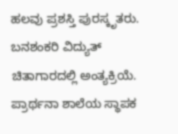ಹಲವು ಪ್ರಶಸ್ತಿ ಪುರಸ್ಕೃತರು. ಬನಶಂಕರಿ ವಿದ್ಯುತ್‌ ಚಿತಾಗಾರದಲ್ಲಿ ಅಂತ್ಯಕ್ರಿಯೆ. ಪ್ರಾರ್ಥನಾ ಶಾಲೆಯ ಸ್ಥಾಪಕ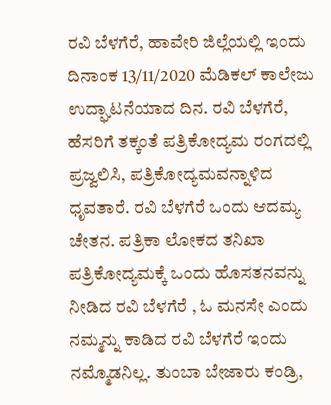ರವಿ ಬೆಳಗೆರೆ, ಹಾವೇರಿ ಜಿಲ್ಲೆಯಲ್ಲಿ ಇಂದು ದಿನಾಂಕ 13/11/2020 ಮೆಡಿಕಲ್‌ ಕಾಲೇಜು ಉದ್ಘಾಟನೆಯಾದ ದಿನ. ರವಿ ಬೆಳಗೆರೆ, ಹೆಸರಿಗೆ ತಕ್ಕಂತೆ ಪತ್ರಿಕೋದ್ಯಮ ರಂಗದಲ್ಲಿ ಪ್ರಜ್ವಲಿಸಿ, ಪತ್ರಿಕೋದ್ಯಮವನ್ನಾಳಿದ ಧೃವತಾರೆ. ರವಿ ಬೆಳಗೆರೆ ಒಂದು ಆದಮ್ಯ ಚೇತನ. ಪತ್ರಿಕಾ ಲೋಕದ ತನಿಖಾ ಪತ್ರಿಕೋದ್ಯಮಕ್ಕೆ ಒಂದು ಹೊಸತನವನ್ನು ನೀಡಿದ ರವಿ ಬೆಳಗೆರೆ , ಓ ಮನಸೇ ಎಂದು ನಮ್ಮನ್ನು ಕಾಡಿದ ರವಿ ಬೆಳಗೆರೆ ಇಂದು ನಮ್ಮೊಡನಿಲ್ಲ. ತುಂಬಾ ಬೇಜಾರು ಕಂಡ್ರಿ,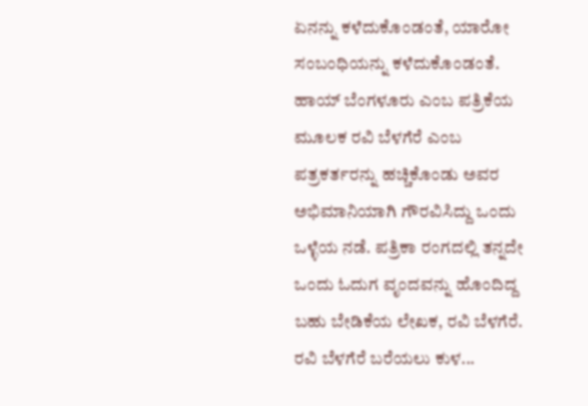ಏನನ್ನು ಕಳೆದುಕೊಂಡಂತೆ, ಯಾರೋ ಸಂಬಂಧಿಯನ್ನು ಕಳೆದುಕೊಂಡಂತೆ. ಹಾಯ್‌ ಬೆಂಗಳೂರು ಎಂಬ ಪತ್ರಿಕೆಯ ಮೂಲಕ ರವಿ ಬೆಳಗೆರೆ ಎಂಬ ಪತ್ರಕರ್ತರನ್ನು ಹಚ್ಚಿಕೊಂಡು ಅವರ ಅಭಿಮಾನಿಯಾಗಿ ಗೌರವಿಸಿದ್ದು ಒಂದು ಒಳ್ಳೆಯ ನಡೆ. ಪತ್ರಿಕಾ ರಂಗದಲ್ಲಿ ತನ್ನದೇ ಒಂದು ಓದುಗ ವೃಂದವನ್ನು ಹೊಂದಿದ್ದ ಬಹು ಬೇಡಿಕೆಯ ಲೇಖಕ, ರವಿ ಬೆಳಗೆರೆ. ರವಿ ಬೆಳಗೆರೆ ಬರೆಯಲು ಕುಳ...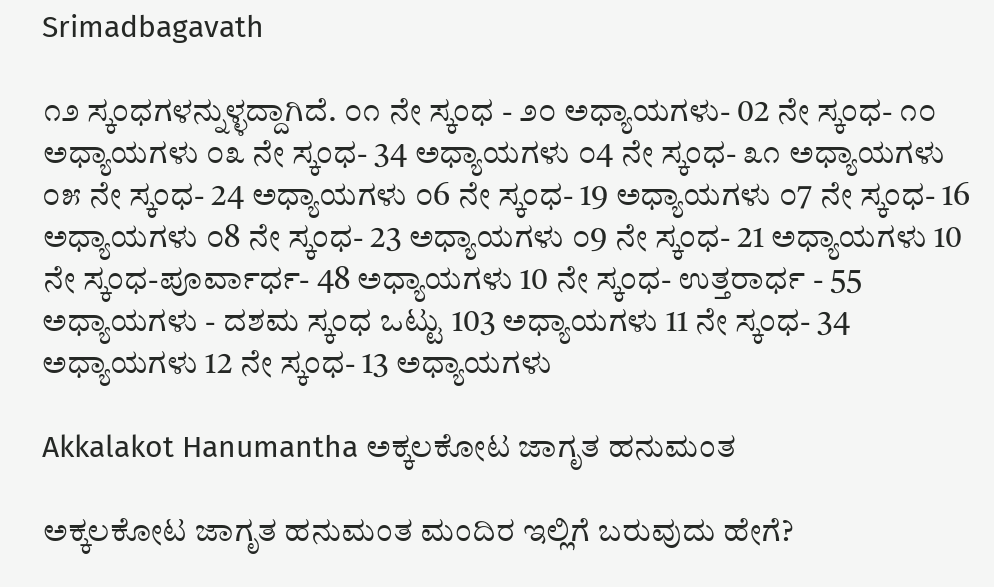Srimadbagavath

೧೨ ಸ್ಕಂಧಗಳನ್ನುಳ್ಳದ್ದಾಗಿದೆ. ೦೧ ನೇ ಸ್ಕಂಧ - ೨೦ ಅಧ್ಯಾಯಗಳು- 02 ನೇ ಸ್ಕಂಧ- ೧೦ ಅಧ್ಯಾಯಗಳು ೦೩ ನೇ ಸ್ಕಂಧ- 34 ಅಧ್ಯಾಯಗಳು ೦4 ನೇ ಸ್ಕಂಧ- ೩೧ ಅಧ್ಯಾಯಗಳು ೦೫ ನೇ ಸ್ಕಂಧ- 24 ಅಧ್ಯಾಯಗಳು ೦6 ನೇ ಸ್ಕಂಧ- 19 ಅಧ್ಯಾಯಗಳು ೦7 ನೇ ಸ್ಕಂಧ- 16 ಅಧ್ಯಾಯಗಳು ೦8 ನೇ ಸ್ಕಂಧ- 23 ಅಧ್ಯಾಯಗಳು ೦9 ನೇ ಸ್ಕಂಧ- 21 ಅಧ್ಯಾಯಗಳು 10 ನೇ ಸ್ಕಂಧ-ಪೂರ್ವಾರ್ಧ- 48 ಅಧ್ಯಾಯಗಳು 10 ನೇ ಸ್ಕಂಧ- ಉತ್ತರಾರ್ಧ - 55 ಅಧ್ಯಾಯಗಳು - ದಶಮ ಸ್ಕಂಧ ಒಟ್ಟು 103 ಅಧ್ಯಾಯಗಳು 11 ನೇ ಸ್ಕಂಧ- 34 ಅಧ್ಯಾಯಗಳು 12 ನೇ ಸ್ಕಂಧ- 13 ಅಧ್ಯಾಯಗಳು

Akkalakot Hanumantha ಅಕ್ಕಲಕೋಟ ಜಾಗೃತ ಹನುಮಂತ

ಅಕ್ಕಲಕೋಟ ಜಾಗೃತ ಹನುಮಂತ ಮಂದಿರ ಇಲ್ಲಿಗೆ ಬರುವುದು ಹೇಗೆ?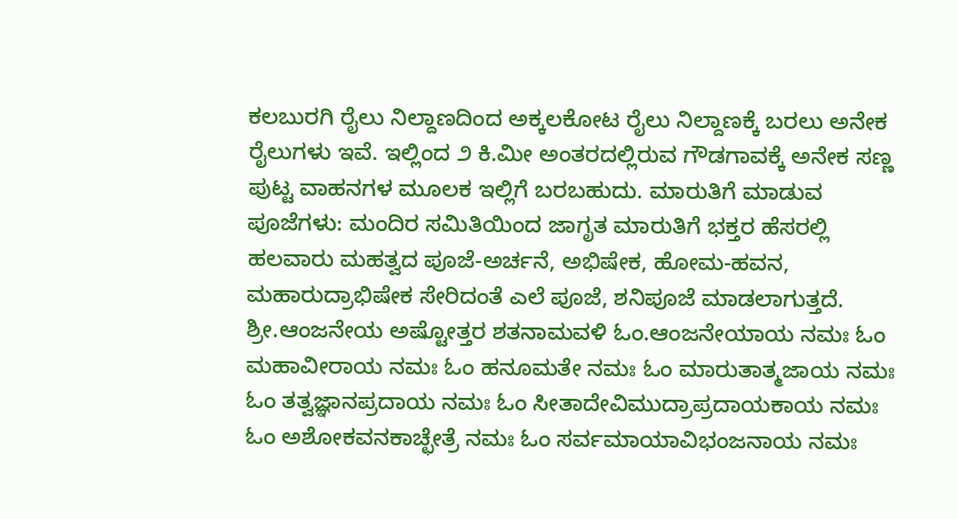ಕಲಬುರಗಿ ರೈಲು ನಿಲ್ದಾಣದಿಂದ ಅಕ್ಕಲಕೋಟ ರೈಲು ನಿಲ್ದಾಣಕ್ಕೆ ಬರಲು ಅನೇಕ ರೈಲುಗಳು ಇವೆ. ಇಲ್ಲಿಂದ ೨ ಕಿ.ಮೀ ಅಂತರದಲ್ಲಿರುವ ಗೌಡಗಾವಕ್ಕೆ ಅನೇಕ ಸಣ್ಣ ಪುಟ್ಟ ವಾಹನಗಳ ಮೂಲಕ ಇಲ್ಲಿಗೆ ಬರಬಹುದು. ಮಾರುತಿಗೆ ಮಾಡುವ ಪೂಜೆಗಳು: ಮಂದಿರ ಸಮಿತಿಯಿಂದ ಜಾಗೃತ ಮಾರುತಿಗೆ ಭಕ್ತರ ಹೆಸರಲ್ಲಿ ಹಲವಾರು ಮಹತ್ವದ ಪೂಜೆ-ಅರ್ಚನೆ, ಅಭಿಷೇಕ, ಹೋಮ-ಹವನ, ಮಹಾರುದ್ರಾಭಿಷೇಕ ಸೇರಿದಂತೆ ಎಲೆ ಪೂಜೆ, ಶನಿಪೂಜೆ ಮಾಡಲಾಗುತ್ತದೆ. ಶ್ರೀ.ಆಂಜನೇಯ ಅಷ್ಟೋತ್ತರ ಶತನಾಮವಳಿ ಓಂ.ಆಂಜನೇಯಾಯ ನಮಃ ಓಂ ಮಹಾವೀರಾಯ ನಮಃ ಓಂ ಹನೂಮತೇ ನಮಃ ಓಂ ಮಾರುತಾತ್ಮಜಾಯ ನಮಃ ಓಂ ತತ್ವಜ್ಞಾನಪ್ರದಾಯ ನಮಃ ಓಂ ಸೀತಾದೇವಿಮುದ್ರಾಪ್ರದಾಯಕಾಯ ನಮಃ ಓಂ ಅಶೋಕವನಕಾಚ್ಛೇತ್ರೆ ನಮಃ ಓಂ ಸರ್ವಮಾಯಾವಿಭಂಜನಾಯ ನಮಃ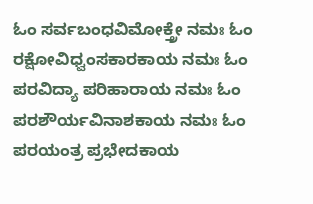ಓಂ ಸರ್ವಬಂಧವಿಮೋಕ್ತ್ರೇ ನಮಃ ಓಂ ರಕ್ಷೋವಿಧ್ವಂಸಕಾರಕಾಯ ನಮಃ ಓಂ ಪರವಿದ್ಯಾ ಪರಿಹಾರಾಯ ನಮಃ ಓಂ ಪರಶೌರ್ಯವಿನಾಶಕಾಯ ನಮಃ ಓಂ ಪರಯಂತ್ರ ಪ್ರಭೇದಕಾಯ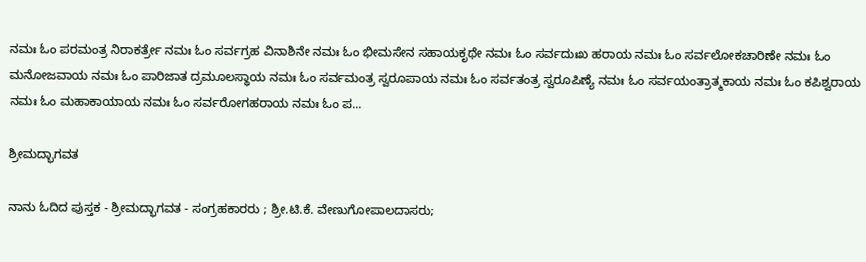ನಮಃ ಓಂ ಪರಮಂತ್ರ ನಿರಾಕರ್ತ್ರೇ ನಮಃ ಓಂ ಸರ್ವಗ್ರಹ ವಿನಾಶಿನೇ ನಮಃ ಓಂ ಭೀಮಸೇನ ಸಹಾಯಕೃಥೇ ನಮಃ ಓಂ ಸರ್ವದುಃಖ ಹರಾಯ ನಮಃ ಓಂ ಸರ್ವಲೋಕಚಾರಿಣೇ ನಮಃ ಓಂ ಮನೋಜವಾಯ ನಮಃ ಓಂ ಪಾರಿಜಾತ ದ್ರಮೂಲಸ್ಥಾಯ ನಮಃ ಓಂ ಸರ್ವಮಂತ್ರ ಸ್ವರೂಪಾಯ ನಮಃ ಓಂ ಸರ್ವತಂತ್ರ ಸ್ವರೂಪಿಣ್ಯೆ ನಮಃ ಓಂ ಸರ್ವಯಂತ್ರಾತ್ಮಕಾಯ ನಮಃ ಓಂ ಕಪಿಶ್ವರಾಯ ನಮಃ ಓಂ ಮಹಾಕಾಯಾಯ ನಮಃ ಓಂ ಸರ್ವರೋಗಹರಾಯ ನಮಃ ಓಂ ಪ...

ಶ್ರೀಮದ್ಭಾಗವತ

ನಾನು ಓದಿದ ಪುಸ್ತಕ - ಶ್ರೀಮದ್ಭಾಗವತ - ಸಂಗ್ರಹಕಾರರು ; ಶ್ರೀ.ಟಿ.ಕೆ. ವೇಣುಗೋಪಾಲದಾಸರು;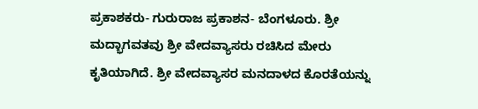ಪ್ರಕಾಶಕರು- ಗುರುರಾಜ ಪ್ರಕಾಶನ- ಬೆಂಗಳೂರು. ಶ್ರೀ ಮದ್ಭಾಗವತವು ಶ್ರೀ ವೇದವ್ಯಾಸರು ರಚಿಸಿದ ಮೇರು ಕೃತಿಯಾಗಿದೆ. ಶ್ರೀ ವೇದವ್ಯಾಸರ ಮನದಾಳದ ಕೊರತೆಯನ್ನು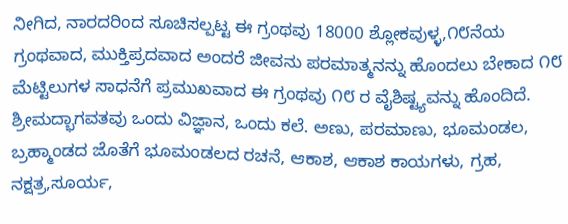ನೀಗಿದ, ನಾರದರಿಂದ ಸೂಚಿಸಲ್ಪಟ್ಟ ಈ ಗ್ರಂಥವು 18000 ಶ್ಲೋಕವುಳ್ಳ,೧೮ನೆಯ ಗ್ರಂಥವಾದ, ಮುಕ್ತಿಪ್ರದವಾದ ಅಂದರೆ ಜೀವನು ಪರಮಾತ್ಮನನ್ನು ಹೊಂದಲು ಬೇಕಾದ ೧೮ ಮೆಟ್ಟಿಲುಗಳ ಸಾಧನೆಗೆ ಪ್ರಮುಖವಾದ ಈ ಗ್ರಂಥವು ೧೮ ರ ವೈಶಿಷ್ಟ್ಯವನ್ನು ಹೊಂದಿದೆ. ಶ್ರೀಮದ್ಭಾಗವತವು ಒಂದು ವಿಜ್ಞಾನ, ಒಂದು ಕಲೆ. ಅಣು, ಪರಮಾಣು, ಭೂಮಂಡಲ, ಬ್ರಹ್ಮಾಂಡದ ಜೊತೆಗೆ ಭೂಮಂಡಲದ ರಚನೆ, ಆಕಾಶ, ಆಕಾಶ ಕಾಯಗಳು, ಗ್ರಹ, ನಕ್ಷತ್ರ,ಸೂರ್ಯ,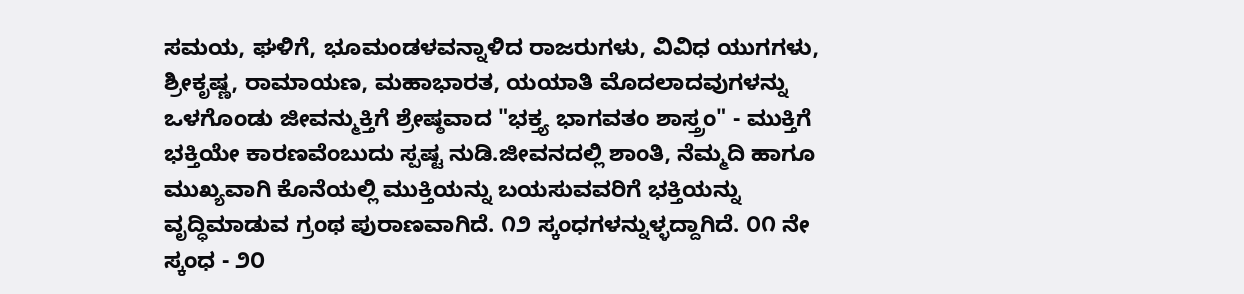ಸಮಯ, ಘಳಿಗೆ, ಭೂಮಂಡಳವನ್ನಾಳಿದ ರಾಜರುಗಳು, ವಿವಿಧ ಯುಗಗಳು, ಶ್ರೀಕೃಷ್ಣ, ರಾಮಾಯಣ, ಮಹಾಭಾರತ, ಯಯಾತಿ ಮೊದಲಾದವುಗಳನ್ನು ಒಳಗೊಂಡು ಜೀವನ್ಮುಕ್ತಿಗೆ ಶ್ರೇಷ್ಠವಾದ "ಭಕ್ತ್ಯ ಭಾಗವತಂ ಶಾಸ್ತ್ರಂ" - ಮುಕ್ತಿಗೆ ಭಕ್ತಿಯೇ ಕಾರಣವೆಂಬುದು ಸ್ಪಷ್ಟ ನುಡಿ.ಜೀವನದಲ್ಲಿ ಶಾಂತಿ, ನೆಮ್ಮದಿ ಹಾಗೂ ಮುಖ್ಯವಾಗಿ ಕೊನೆಯಲ್ಲಿ ಮುಕ್ತಿಯನ್ನು ಬಯಸುವವರಿಗೆ ಭಕ್ತಿಯನ್ನು ವೃದ್ಧಿಮಾಡುವ ಗ್ರಂಥ ಪುರಾಣವಾಗಿದೆ. ೧೨ ಸ್ಕಂಧಗಳನ್ನುಳ್ಳದ್ದಾಗಿದೆ. ೦೧ ನೇ ಸ್ಕಂಧ - ೨೦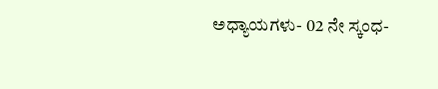ಅಧ್ಯಾಯಗಳು- 02 ನೇ ಸ್ಕಂಧ-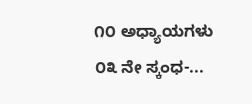೧೦ ಅಧ್ಯಾಯಗಳು ೦೩ ನೇ ಸ್ಕಂಧ-...